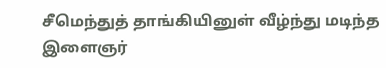சீமெந்துத் தாங்கியினுள் வீழ்ந்து மடிந்த இளைஞர்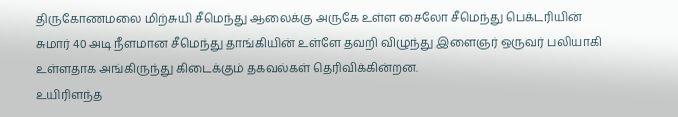திருகோணமலை மிற்சுயி சீமெந்து ஆலைக்கு அருகே உள்ள சைலோ சீமெந்து பெக்டரியின் சுமார் 40 அடி நீளமான சீமெந்து தாங்கியின் உள்ளே தவறி விழுந்து இளைஞர் ஒருவர் பலியாகி உள்ளதாக அங்கிருந்து கிடைக்கும் தகவல்கள் தெரிவிக்கின்றன.
உயிரிளந்த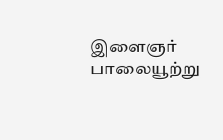இளைஞர் பாலையூற்று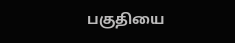பகுதியை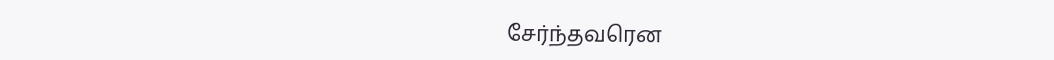சேர்ந்தவரென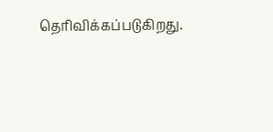தெரிவிக்கப்படுகிறது.